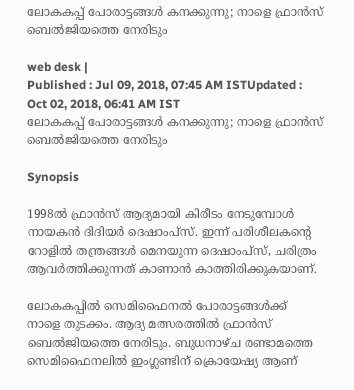ലോകകപ്പ് പോരാട്ടങ്ങള്‍ കനക്കുന്നു; നാളെ ഫ്രാൻസ് ബെൽജിയത്തെ നേരിടും

web desk |
Published : Jul 09, 2018, 07:45 AM ISTUpdated : Oct 02, 2018, 06:41 AM IST
ലോകകപ്പ് പോരാട്ടങ്ങള്‍ കനക്കുന്നു; നാളെ ഫ്രാൻസ് ബെൽജിയത്തെ നേരിടും

Synopsis

1998ൽ ഫ്രാൻസ് ആദ്യമായി കിരീടം നേടുമ്പോൾ നായകൻ ദിദിയർ ദെഷാംപ്സ്. ഇന്ന് പരിശീലകന്‍റെ റോളിൽ തന്ത്രങ്ങൾ മെനയുന്ന ദെഷാംപ്സ്, ചരിത്രം ആവർത്തിക്കുന്നത് കാണാൻ കാത്തിരിക്കുകയാണ്.

ലോകകപ്പിൽ സെമിഫൈനൽ പോരാട്ടങ്ങൾക്ക് നാളെ തുടക്കം. ആദ്യ മത്സരത്തിൽ ഫ്രാൻസ് ബെൽജിയത്തെ നേരിടും. ബുധനാഴ്ച രണ്ടാമത്തെ സെമിഫൈനലിൽ ഇംഗ്ലണ്ടിന് ക്രൊയേഷ്യ ആണ്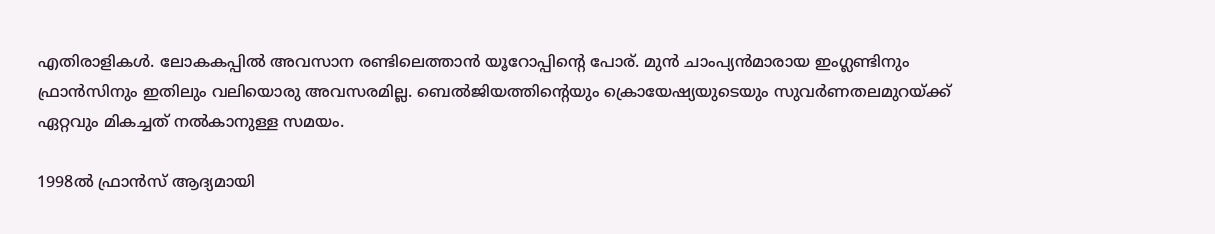എതിരാളികൾ. ലോകകപ്പിൽ അവസാന രണ്ടിലെത്താൻ യൂറോപ്പിന്‍റെ പോര്. മുൻ ചാംപ്യൻമാരായ ഇംഗ്ലണ്ടിനും ഫ്രാൻസിനും ഇതിലും വലിയൊരു അവസരമില്ല. ബെൽജിയത്തിന്‍റെയും ക്രൊയേഷ്യയുടെയും സുവർണതലമുറയ്ക്ക് ഏറ്റവും മികച്ചത് നൽകാനുള്ള സമയം.

1998ൽ ഫ്രാൻസ് ആദ്യമായി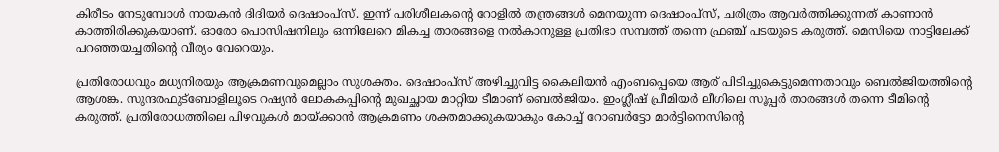കിരീടം നേടുമ്പോൾ നായകൻ ദിദിയർ ദെഷാംപ്സ്. ഇന്ന് പരിശീലകന്‍റെ റോളിൽ തന്ത്രങ്ങൾ മെനയുന്ന ദെഷാംപ്സ്, ചരിത്രം ആവർത്തിക്കുന്നത് കാണാൻ കാത്തിരിക്കുകയാണ്. ഓരോ പൊസിഷനിലും ഒന്നിലേറെ മികച്ച താരങ്ങളെ നൽകാനുള്ള പ്രതിഭാ സമ്പത്ത് തന്നെ ഫ്രഞ്ച് പടയുടെ കരുത്ത്. മെസിയെ നാട്ടിലേക്ക് പറഞ്ഞയച്ചതിന്‍റെ വീര്യം വേറെയും.

പ്രതിരോധവും മധ്യനിരയും ആക്രമണവുമെല്ലാം സുശക്തം. ദെഷാംപ്സ് അഴിച്ചുവിട്ട കൈലിയൻ എംബപ്പെയെ ആര് പിടിച്ചുകെട്ടുമെന്നതാവും ബെൽജിയത്തിന്‍റെ ആശങ്ക. സുന്ദരഫുട്ബോളിലൂടെ റഷ്യൻ ലോകകപ്പിന്‍റെ മുഖച്ഛായ മാറ്റിയ ടീമാണ് ബെൽജിയം. ഇംഗ്ലീഷ് പ്രീമിയർ ലീഗിലെ സൂപ്പർ താരങ്ങൾ തന്നെ ടീമിന്‍റെ കരുത്ത്. പ്രതിരോധത്തിലെ പിഴവുകൾ മായ്ക്കാൻ ആക്രമണം ശക്തമാക്കുകയാകും കോച്ച് റോബർട്ടോ മാർട്ടിനെസിന്‍റെ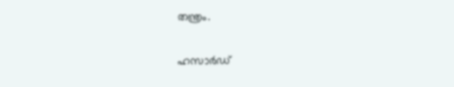തന്ത്രം.

ഹസാർഡ്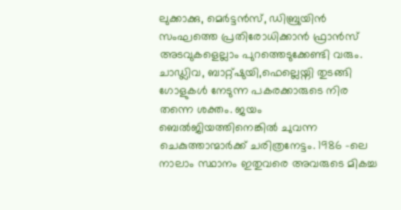ലുക്കാക്കു, മെർട്ടൻസ്, ഡിബ്രുയിൻ സംഘത്തെ പ്രതിരോധിക്കാൻ ഫ്രാൻസ് അടവുകളെല്ലാം പുറത്തെടുക്കേണ്ടി വരും. ചാഡ്ലിവ, ബാറ്റ്ഷുയി,ഫെല്ലെയ്നി തുടങ്ങി ഗോളുകൾ നേടുന്ന പകരക്കാരുടെ നിര തന്നെ ശക്തം. ജയം ബെൽജിയത്തിനെങ്കിൽ ചുവന്ന ചെകുത്താന്മാർക്ക് ചരിത്രനേട്ടം. 1986 -ലെ നാലാം സ്ഥാനം ഇതുവരെ അവരുടെ മികച്ച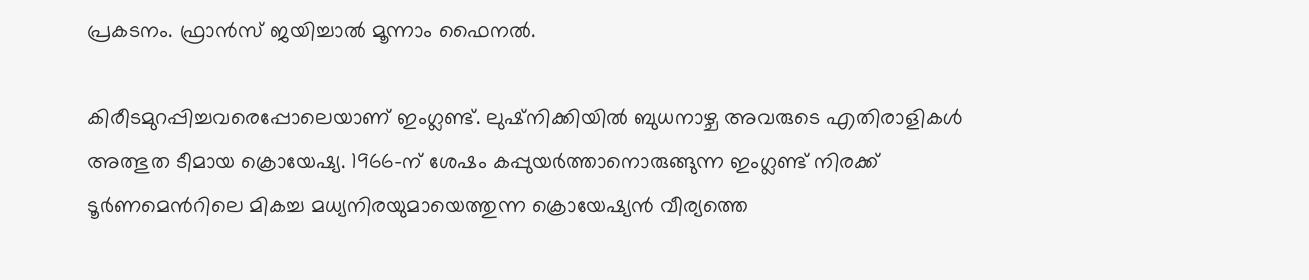പ്രകടനം. ഫ്രാൻസ് ജയിച്ചാൽ മൂന്നാം ഫൈനൽ.

കിരീടമുറപ്പിച്ചവരെപ്പോലെയാണ് ഇംഗ്ലണ്ട്. ലുഷ്നിക്കിയിൽ ബുധനാഴ്ച അവരുടെ എതിരാളികൾ അത്ഭുത ടീമായ ക്രൊയേഷ്യ. 1966-ന് ശേഷം കപ്പുയർത്താനൊരുങ്ങുന്ന ഇംഗ്ലണ്ട് നിരക്ക് ടൂർണമെന്‍റിലെ മികച്ച മധ്യനിരയുമായെത്തുന്ന ക്രൊയേഷ്യൻ വീര്യത്തെ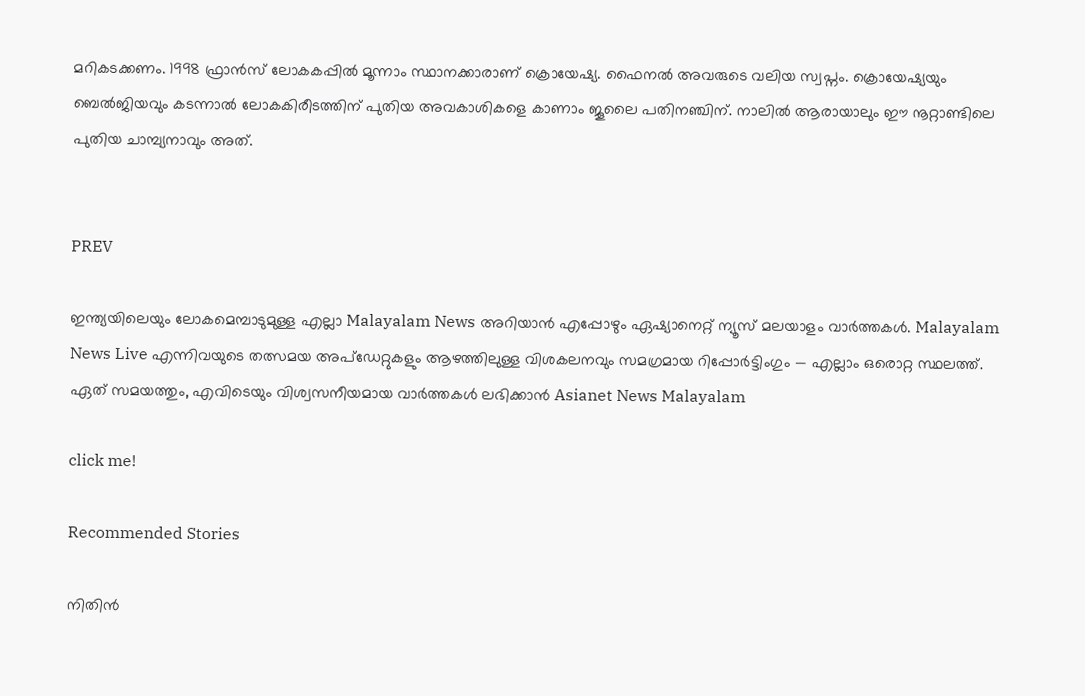മറികടക്കണം. 1998 ഫ്രാൻസ് ലോകകപ്പിൽ മൂന്നാം സ്ഥാനക്കാരാണ് ക്രൊയേഷ്യ. ഫൈനൽ അവരുടെ വലിയ സ്വപ്നം. ക്രൊയേഷ്യയും ബെൽജിയവും കടന്നാൽ ലോകകിരീടത്തിന് പുതിയ അവകാശികളെ കാണാം ജൂലൈ പതിനഞ്ചിന്. നാലിൽ ആരായാലും ഈ നൂറ്റാണ്ടിലെ പുതിയ ചാമ്പ്യനാവും അത്.


PREV

ഇന്ത്യയിലെയും ലോകമെമ്പാടുമുള്ള എല്ലാ Malayalam News അറിയാൻ എപ്പോഴും ഏഷ്യാനെറ്റ് ന്യൂസ് മലയാളം വാർത്തകൾ. Malayalam News Live എന്നിവയുടെ തത്സമയ അപ്‌ഡേറ്റുകളും ആഴത്തിലുള്ള വിശകലനവും സമഗ്രമായ റിപ്പോർട്ടിംഗും — എല്ലാം ഒരൊറ്റ സ്ഥലത്ത്. ഏത് സമയത്തും, എവിടെയും വിശ്വസനീയമായ വാർത്തകൾ ലഭിക്കാൻ Asianet News Malayalam

click me!

Recommended Stories

നിതിൻ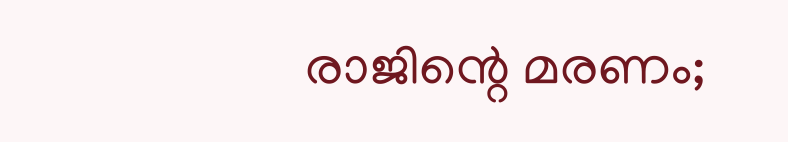രാജിന്റെ മരണം;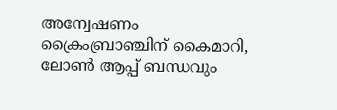അന്വേഷണം ക്രൈംബ്രാഞ്ചിന് കൈമാറി, ലോൺ ആപ്പ് ബന്ധവും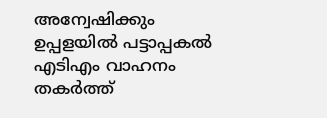അന്വേഷിക്കും
ഉപ്പളയിൽ പട്ടാപ്പകൽ എടിഎം വാഹനം തകർത്ത്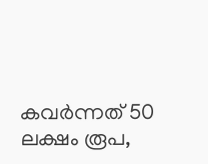കവർന്നത് 50 ലക്ഷം രൂപ,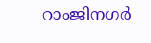റാംജിനഗർ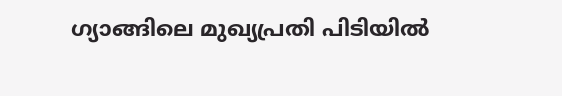ഗ്യാങ്ങിലെ മുഖ്യപ്രതി പിടിയിൽ